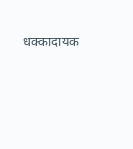धक्कादायक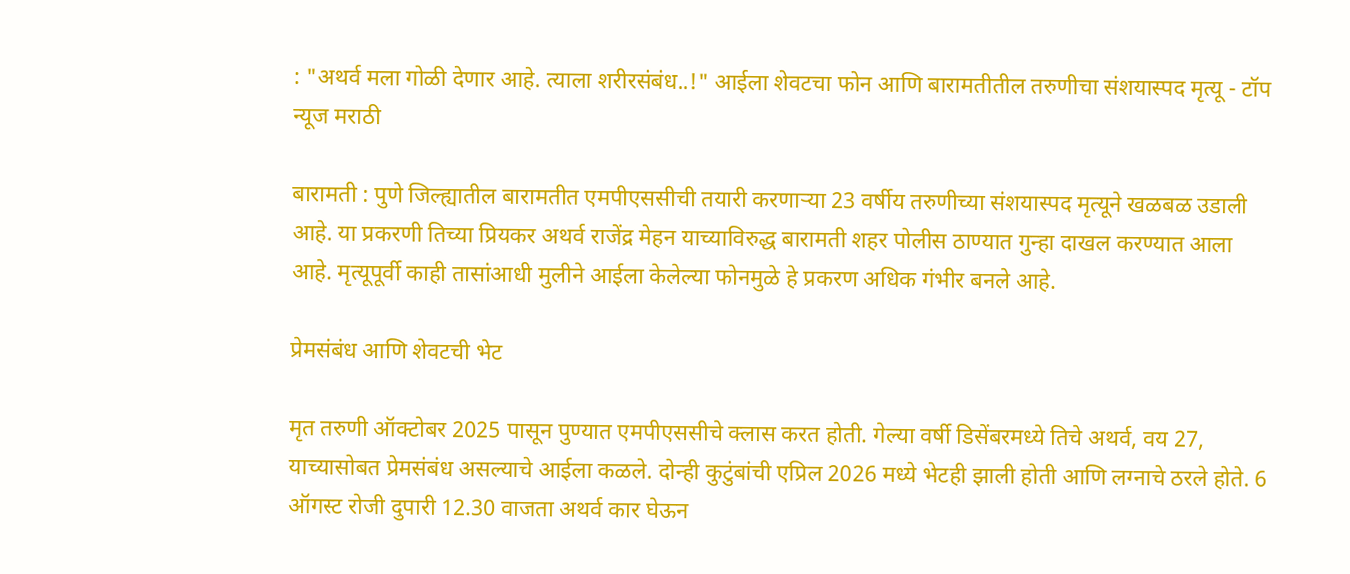: "अथर्व मला गोळी देणार आहे. त्याला शरीरसंबंध..!" आईला शेवटचा फोन आणि बारामतीतील तरुणीचा संशयास्पद मृत्यू - टॉप न्यूज मराठी

बारामती : पुणे जिल्ह्यातील बारामतीत एमपीएससीची तयारी करणाऱ्या 23 वर्षीय तरुणीच्या संशयास्पद मृत्यूने खळबळ उडाली आहे. या प्रकरणी तिच्या प्रियकर अथर्व राजेंद्र मेहन याच्याविरुद्ध बारामती शहर पोलीस ठाण्यात गुन्हा दाखल करण्यात आला आहे. मृत्यूपूर्वी काही तासांआधी मुलीने आईला केलेल्या फोनमुळे हे प्रकरण अधिक गंभीर बनले आहे.

प्रेमसंबंध आणि शेवटची भेट

मृत तरुणी ऑक्टोबर 2025 पासून पुण्यात एमपीएससीचे क्लास करत होती. गेल्या वर्षी डिसेंबरमध्ये तिचे अथर्व, वय 27, याच्यासोबत प्रेमसंबंध असल्याचे आईला कळले. दोन्ही कुटुंबांची एप्रिल 2026 मध्ये भेटही झाली होती आणि लग्नाचे ठरले होते. 6 ऑगस्ट रोजी दुपारी 12.30 वाजता अथर्व कार घेऊन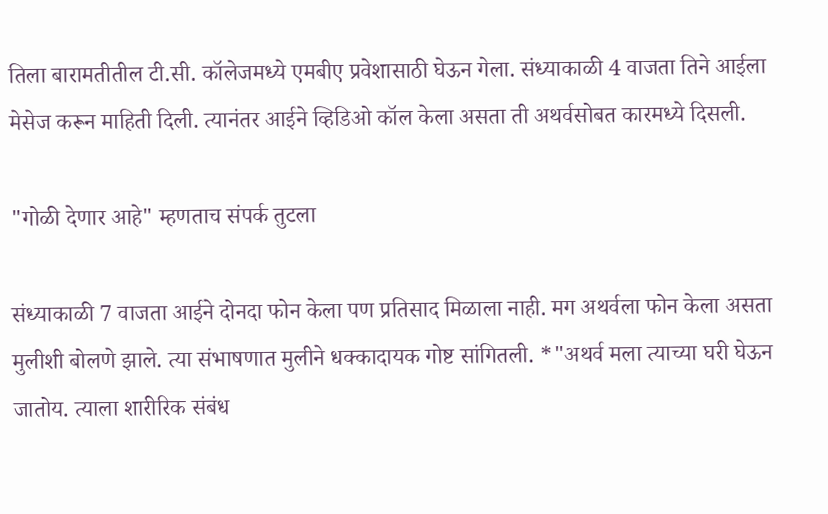तिला बारामतीतील टी.सी. कॉलेजमध्ये एमबीए प्रवेशासाठी घेऊन गेला. संध्याकाळी 4 वाजता तिने आईला मेसेज करून माहिती दिली. त्यानंतर आईने व्हिडिओ कॉल केला असता ती अथर्वसोबत कारमध्ये दिसली.

"गोळी देणार आहे" म्हणताच संपर्क तुटला

संध्याकाळी 7 वाजता आईने दोनदा फोन केला पण प्रतिसाद मिळाला नाही. मग अथर्वला फोन केला असता मुलीशी बोलणे झाले. त्या संभाषणात मुलीने धक्कादायक गोष्ट सांगितली. *"अथर्व मला त्याच्या घरी घेऊन जातोय. त्याला शारीरिक संबंध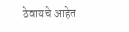ठेवायचे आहेत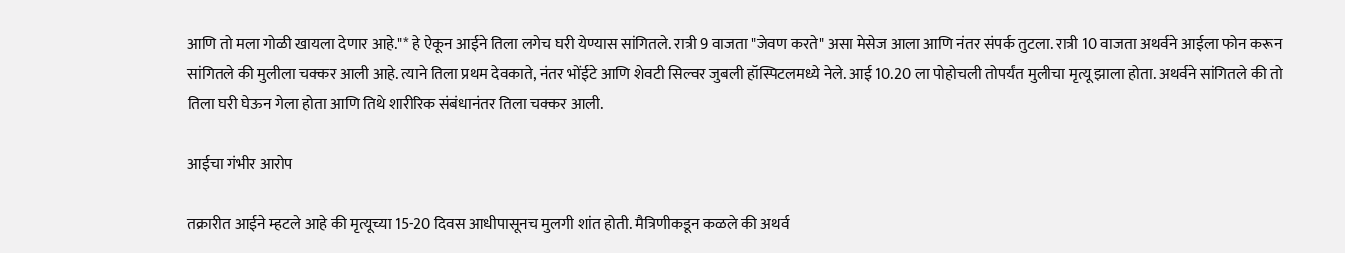आणि तो मला गोळी खायला देणार आहे."* हे ऐकून आईने तिला लगेच घरी येण्यास सांगितले. रात्री 9 वाजता "जेवण करते" असा मेसेज आला आणि नंतर संपर्क तुटला. रात्री 10 वाजता अथर्वने आईला फोन करून सांगितले की मुलीला चक्कर आली आहे. त्याने तिला प्रथम देवकाते, नंतर भोंईटे आणि शेवटी सिल्वर जुबली हॉस्पिटलमध्ये नेले. आई 10.20 ला पोहोचली तोपर्यंत मुलीचा मृत्यू झाला होता. अथर्वने सांगितले की तो तिला घरी घेऊन गेला होता आणि तिथे शारीरिक संबंधानंतर तिला चक्कर आली.

आईचा गंभीर आरोप

तक्रारीत आईने म्हटले आहे की मृत्यूच्या 15-20 दिवस आधीपासूनच मुलगी शांत होती. मैत्रिणीकडून कळले की अथर्व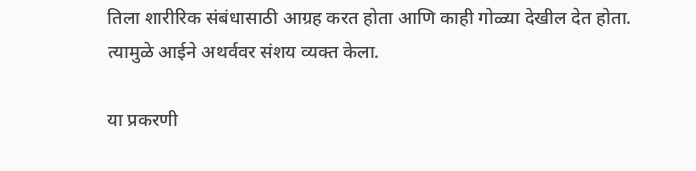तिला शारीरिक संबंधासाठी आग्रह करत होता आणि काही गोळ्या देखील देत होता. त्यामुळे आईने अथर्ववर संशय व्यक्त केला.

या प्रकरणी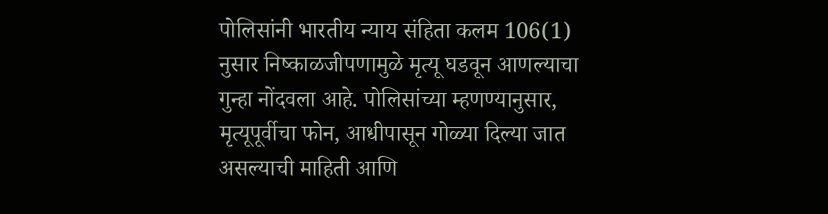पोलिसांनी भारतीय न्याय संहिता कलम 106(1) नुसार निष्काळजीपणामुळे मृत्यू घडवून आणल्याचा गुन्हा नोंदवला आहे. पोलिसांच्या म्हणण्यानुसार, मृत्यूपूर्वीचा फोन, आधीपासून गोळ्या दिल्या जात असल्याची माहिती आणि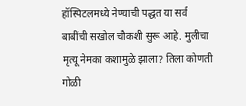हॉस्पिटलमध्ये नेण्याची पद्धत या सर्व बाबींची सखोल चौकशी सुरू आहे. मुलीचा मृत्यू नेमका कशामुळे झाला? तिला कोणती गोळी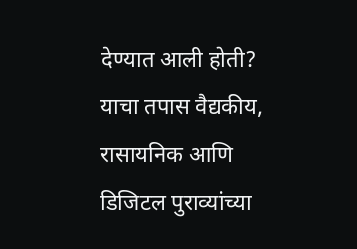देण्यात आली होती? याचा तपास वैद्यकीय, रासायनिक आणि डिजिटल पुराव्यांच्या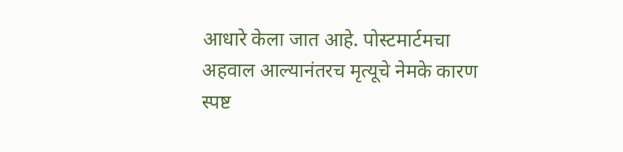आधारे केला जात आहे. पोस्टमार्टमचा अहवाल आल्यानंतरच मृत्यूचे नेमके कारण स्पष्ट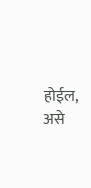होईल, असे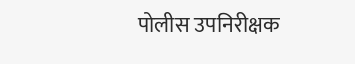पोलीस उपनिरीक्षक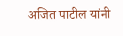अजित पाटील यांनी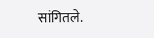सांगितले.